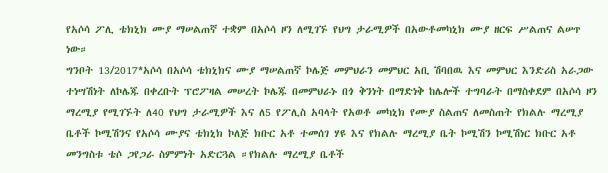የአሶሳ ፖሊ ቴክኒክ ሙያ ማሠልጠኛ ተቋም በአሶሳ ዞን ለሚገኙ የህግ ታራሚዎች በአውቶመካኒክ ሙያ ዘርፍ ሥልጠና ልሠጥ ነው።
ግንቦት 13/2017*አሶሳ በአሶሳ ቴክኒክና ሙያ ማሠልጠኛ ኮሌጅ መምህራን መምህር አቢ ሽባበዉ እና መምህር እንድሪስ አራጋው ተነሣሽነት ለኮሌጁ በቀረቡት ፕሮፖዛል መሠረት ኮሌጁ በመምህራኑ በጎ ቅንነት በማድነቅ ከሌሎች ተግባራት በማስቀደም በአሶሳ ዞን ማረሚያ የሚገኙት ለ40 የህግ ታራሚዎች እና ለ5 የፖሊስ አባላት የአወቶ መካኒክ የሙያ ስልጠና ለመስጠት የክልሉ ማረሚያ ቤቶች ኮሚሽንና የአሶሳ ሙያና ቴክኒክ ኮለጅ ክቡር አቶ ተመሰገ ሃዩ እና የክልሉ ማረሚያ ቤት ኮሚሽን ኮሚሽነር ክቡር አቶ መንግስቱ ቴሶ ጋየጋራ ስምምነት አድርጓል ።የክልሉ ማረሚያ ቤቶች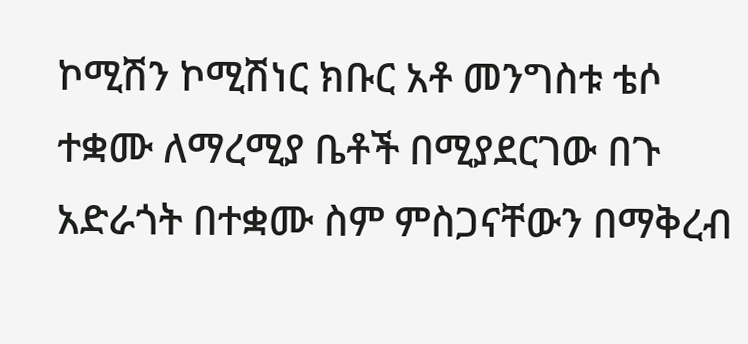ኮሚሽን ኮሚሽነር ክቡር አቶ መንግስቱ ቴሶ ተቋሙ ለማረሚያ ቤቶች በሚያደርገው በጉ አድራጎት በተቋሙ ስም ምስጋናቸውን በማቅረብ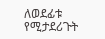ለወደፊቱ የሚታደሪጉት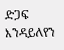ድጋፍ እንዳይለየን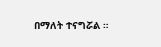በማለት ተናግሯል ።